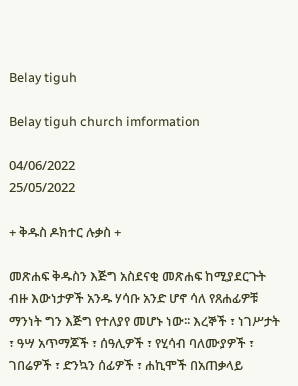Belay tiguh

Belay tiguh church imformation

04/06/2022
25/05/2022

+ ቅዱስ ዶክተር ሉቃስ +

መጽሐፍ ቅዱስን እጅግ አስደናቂ መጽሐፍ ከሚያደርጉት ብዙ እውነታዎች አንዱ ሃሳቡ አንድ ሆኖ ሳለ የጸሐፊዎቹ ማንነት ግን እጅግ የተለያየ መሆኑ ነው፡፡ እረኞች ፣ ነገሥታት ፣ ዓሣ አጥማጆች ፣ ሰዓሊዎች ፣ የሂሳብ ባለሙያዎች ፣ ገበሬዎች ፣ ድንኳን ሰፊዎች ፣ ሐኪሞች በአጠቃላይ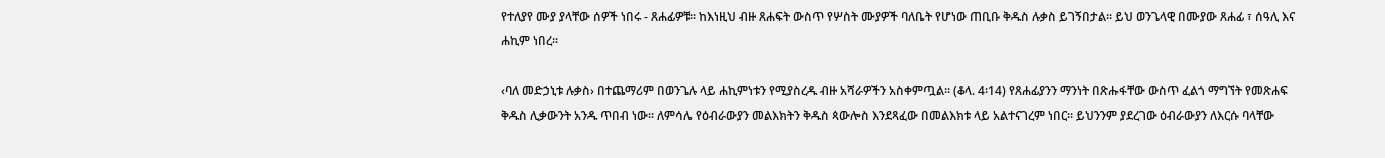የተለያየ ሙያ ያላቸው ሰዎች ነበሩ - ጸሐፊዎቹ፡፡ ከእነዚህ ብዙ ጸሐፍት ውስጥ የሦስት ሙያዎች ባለቤት የሆነው ጠቢቡ ቅዱስ ሉቃስ ይገኝበታል፡፡ ይህ ወንጌላዊ በሙያው ጸሐፊ ፣ ሰዓሊ እና ሐኪም ነበረ፡፡

‹ባለ መድኃኒቱ ሉቃስ› በተጨማሪም በወንጌሉ ላይ ሐኪምነቱን የሚያስረዱ ብዙ አሻራዎችን አስቀምጧል፡፡ (ቆላ. 4፡14) የጸሐፊያንን ማንነት በጽሑፋቸው ውስጥ ፈልጎ ማግኘት የመጽሐፍ ቅዱስ ሊቃውንት አንዱ ጥበብ ነው፡፡ ለምሳሌ የዕብራውያን መልእክትን ቅዱስ ጳውሎስ እንደጻፈው በመልእክቱ ላይ አልተናገረም ነበር፡፡ ይህንንም ያደረገው ዕብራውያን ለእርሱ ባላቸው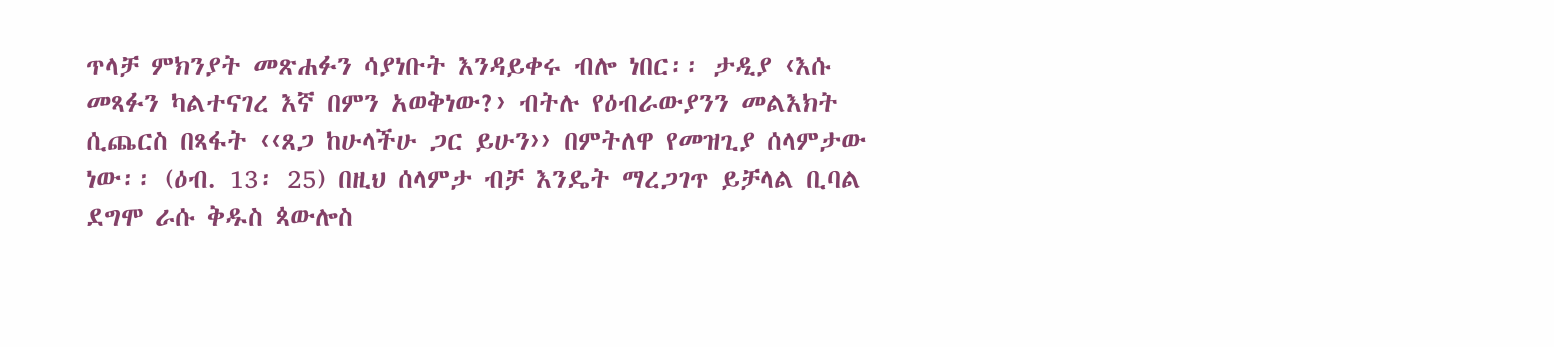ጥላቻ ምክንያት መጽሐፉን ሳያነቡት እንዳይቀሩ ብሎ ነበር፡፡ ታዲያ ‹እሱ መጻፉን ካልተናገረ እኛ በምን አወቅነው?› ብትሉ የዕብራውያንን መልእክት ሲጨርስ በጻፋት ‹‹ጸጋ ከሁላችሁ ጋር ይሁን›› በምትለዋ የመዝጊያ ሰላምታው ነው፡፡ (ዕብ. 13፡ 25) በዚህ ሰላምታ ብቻ እንዴት ማረጋገጥ ይቻላል ቢባል ደግሞ ራሱ ቅዱስ ጳውሎስ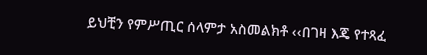ይህቺን የምሥጢር ሰላምታ አስመልክቶ ‹‹በገዛ እጄ የተጻፈ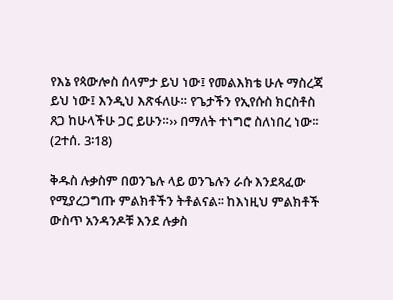የእኔ የጳውሎስ ሰላምታ ይህ ነው፤ የመልእክቴ ሁሉ ማስረጃ ይህ ነው፤ እንዲህ እጽፋለሁ። የጌታችን የኢየሱስ ክርስቶስ ጸጋ ከሁላችሁ ጋር ይሁን።›› በማለት ተነግሮ ስለነበረ ነው፡፡ (2ተሰ. 3፡18)

ቅዱስ ሉቃስም በወንጌሉ ላይ ወንጌሉን ራሱ እንደጻፈው የሚያረጋግጡ ምልክቶችን ትቶልናል፡፡ ከእነዚህ ምልክቶች ውስጥ አንዳንዶቹ እንደ ሉቃስ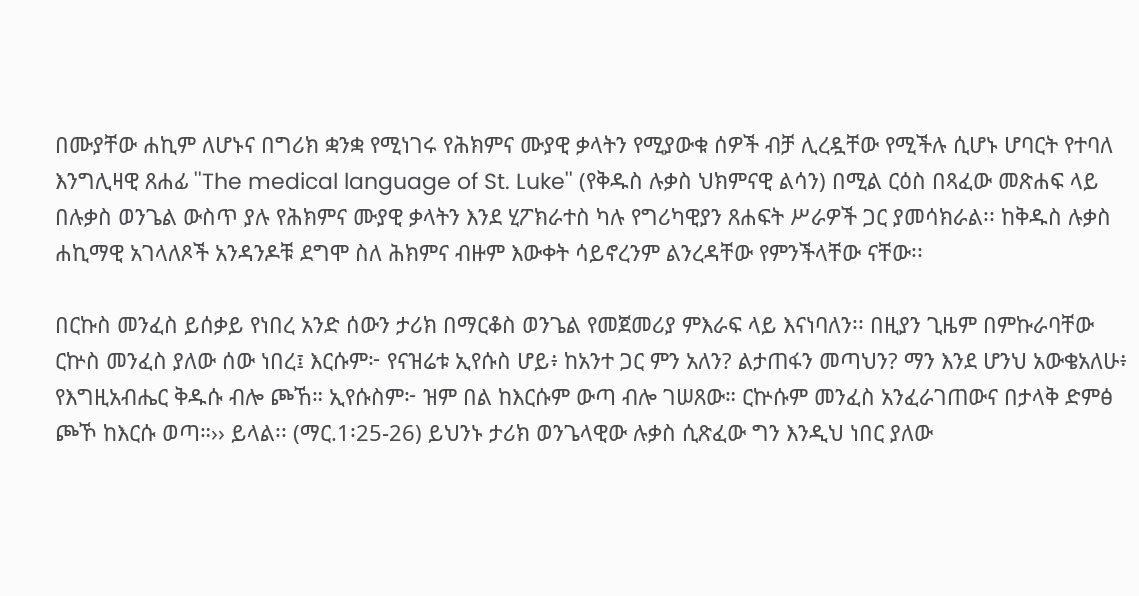በሙያቸው ሐኪም ለሆኑና በግሪክ ቋንቋ የሚነገሩ የሕክምና ሙያዊ ቃላትን የሚያውቁ ሰዎች ብቻ ሊረዷቸው የሚችሉ ሲሆኑ ሆባርት የተባለ እንግሊዛዊ ጸሐፊ ''The medical language of St. Luke'' (የቅዱስ ሉቃስ ህክምናዊ ልሳን) በሚል ርዕስ በጻፈው መጽሐፍ ላይ በሉቃስ ወንጌል ውስጥ ያሉ የሕክምና ሙያዊ ቃላትን እንደ ሂፖክራተስ ካሉ የግሪካዊያን ጸሐፍት ሥራዎች ጋር ያመሳክራል፡፡ ከቅዱስ ሉቃስ ሐኪማዊ አገላለጾች አንዳንዶቹ ደግሞ ስለ ሕክምና ብዙም እውቀት ሳይኖረንም ልንረዳቸው የምንችላቸው ናቸው፡፡

በርኩስ መንፈስ ይሰቃይ የነበረ አንድ ሰውን ታሪክ በማርቆስ ወንጌል የመጀመሪያ ምእራፍ ላይ እናነባለን፡፡ በዚያን ጊዜም በምኩራባቸው ርኵስ መንፈስ ያለው ሰው ነበረ፤ እርሱም፦ የናዝሬቱ ኢየሱስ ሆይ፥ ከአንተ ጋር ምን አለን? ልታጠፋን መጣህን? ማን እንደ ሆንህ አውቄአለሁ፥ የእግዚአብሔር ቅዱሱ ብሎ ጮኸ። ኢየሱስም፦ ዝም በል ከእርሱም ውጣ ብሎ ገሠጸው። ርኵሱም መንፈስ አንፈራገጠውና በታላቅ ድምፅ ጮኾ ከእርሱ ወጣ።›› ይላል፡፡ (ማር.1፡25-26) ይህንኑ ታሪክ ወንጌላዊው ሉቃስ ሲጽፈው ግን እንዲህ ነበር ያለው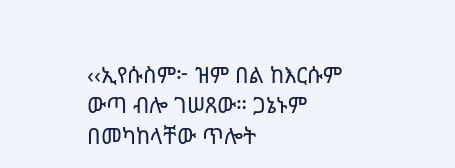‹‹ኢየሱስም፦ ዝም በል ከእርሱም ውጣ ብሎ ገሠጸው። ጋኔኑም በመካከላቸው ጥሎት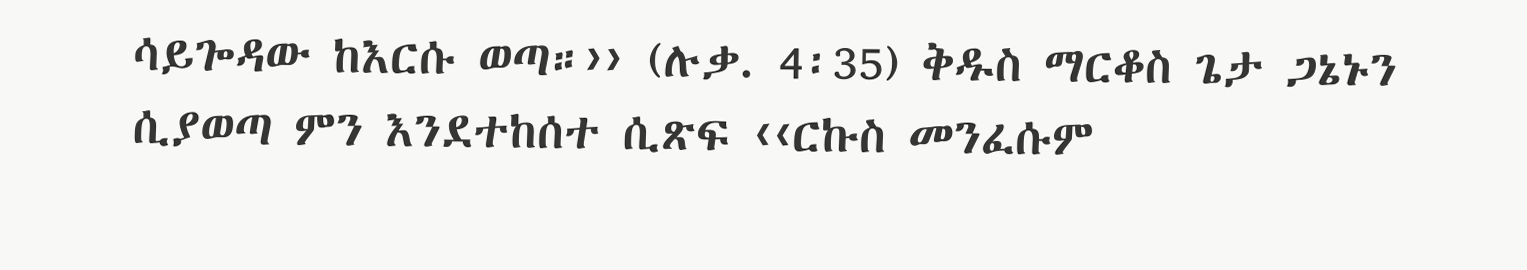ሳይጐዳው ከእርሱ ወጣ።›› (ሉቃ. 4፡35) ቅዱስ ማርቆስ ጌታ ጋኔኑን ሲያወጣ ምን እንደተከሰተ ሲጽፍ ‹‹ርኩስ መንፈሱም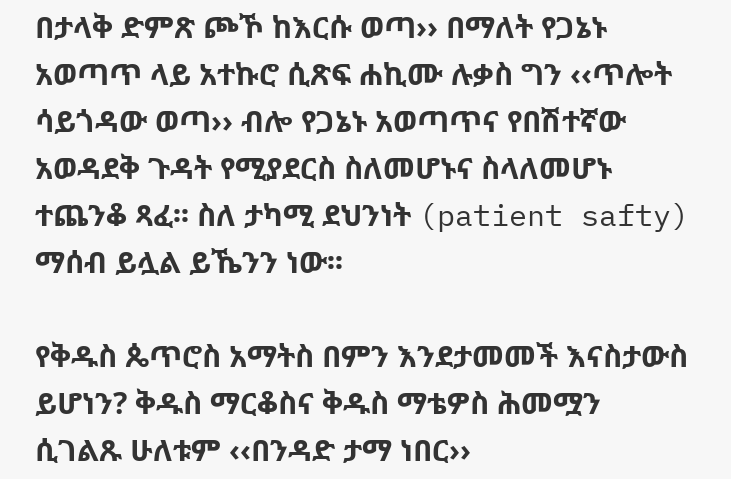በታላቅ ድምጽ ጮኾ ከእርሱ ወጣ›› በማለት የጋኔኑ አወጣጥ ላይ አተኩሮ ሲጽፍ ሐኪሙ ሉቃስ ግን ‹‹ጥሎት ሳይጎዳው ወጣ›› ብሎ የጋኔኑ አወጣጥና የበሽተኛው አወዳደቅ ጉዳት የሚያደርስ ስለመሆኑና ስላለመሆኑ ተጨንቆ ጻፈ፡፡ ስለ ታካሚ ደህንነት (patient safty) ማሰብ ይሏል ይኼንን ነው፡፡

የቅዱስ ጴጥሮስ አማትስ በምን እንደታመመች እናስታውስ ይሆነን? ቅዱስ ማርቆስና ቅዱስ ማቴዎስ ሕመሟን ሲገልጹ ሁለቱም ‹‹በንዳድ ታማ ነበር››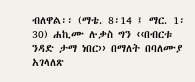ብለዋል፡፡ (ማቴ. 8፡14 ፤ ማር. 1፡30) ሐኪሙ ሉቃስ ግን ‹‹በብርቱ ንዳድ ታማ ነበር›› በማለት በባለሙያ አገላለጽ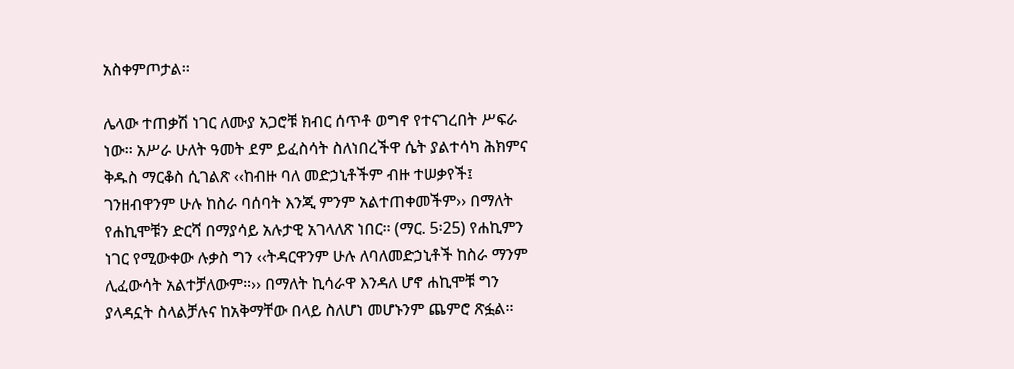አስቀምጦታል፡፡

ሌላው ተጠቃሽ ነገር ለሙያ አጋሮቹ ክብር ሰጥቶ ወግኖ የተናገረበት ሥፍራ ነው፡፡ አሥራ ሁለት ዓመት ደም ይፈስሳት ስለነበረችዋ ሴት ያልተሳካ ሕክምና ቅዱስ ማርቆስ ሲገልጽ ‹‹ከብዙ ባለ መድኃኒቶችም ብዙ ተሠቃየች፤ ገንዘብዋንም ሁሉ ከስራ ባሰባት እንጂ ምንም አልተጠቀመችም›› በማለት የሐኪሞቹን ድርሻ በማያሳይ አሉታዊ አገላለጽ ነበር፡፡ (ማር. 5፡25) የሐኪምን ነገር የሚውቀው ሉቃስ ግን ‹‹ትዳርዋንም ሁሉ ለባለመድኃኒቶች ከስራ ማንም ሊፈውሳት አልተቻለውም።›› በማለት ኪሳራዋ እንዳለ ሆኖ ሐኪሞቹ ግን ያላዳኗት ስላልቻሉና ከአቅማቸው በላይ ስለሆነ መሆኑንም ጨምሮ ጽፏል፡፡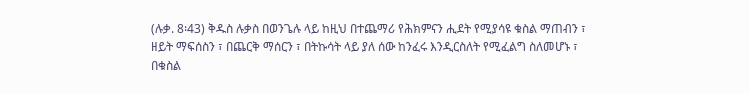(ሉቃ. 8፡43) ቅዱስ ሉቃስ በወንጌሉ ላይ ከዚህ በተጨማሪ የሕክምናን ሒደት የሚያሳዩ ቁስል ማጠብን ፣ ዘይት ማፍሰስን ፣ በጨርቅ ማሰርን ፣ በትኩሳት ላይ ያለ ሰው ከንፈሩ እንዲርስለት የሚፈልግ ስለመሆኑ ፣ በቁስል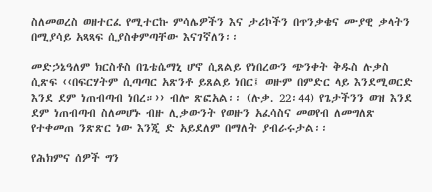ስለመወረስ ወዘተርፈ የሚተርኩ ምሳሌዎችን እና ታሪኮችን በጥንቃቄና ሙያዊ ቃላትን በሚያሳይ አጻጻፍ ሲያስቀምጣቸው እናገኛለን፡፡

መድኃኔዓለም ክርስቶስ በጌቴሴማኒ ሆኖ ሲጸልይ የነበረውን ጭንቀት ቅዱስ ሉቃስ ሲጽፍ ‹‹በፍርሃትም ሲጣጣር አጽንቶ ይጸልይ ነበር፤ ወዙም በምድር ላይ እንደሚወርድ እንደ ደም ነጠብጣብ ነበረ።›› ብሎ ጽፎአል፡፡ (ሉቃ. 22፡44) የጌታችንን ወዝ እንደ ደም ነጠብጣብ ስለመሆኑ ብዙ ሊቃውንት የወዙን አፈሳስና መወየብ ለመግለጽ የተቀመጠ ንጽጽር ነው እንጂ ድ አይደለም በማለት ያብራሩታል፡፡

የሕክምና ሰዎች ግን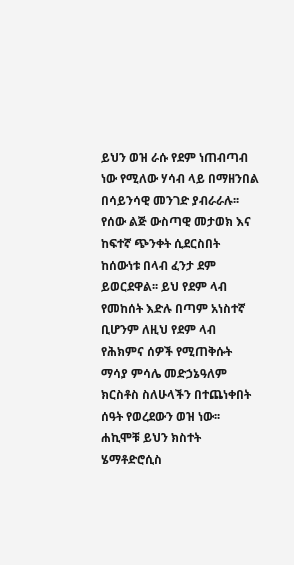ይህን ወዝ ራሱ የደም ነጠብጣብ ነው የሚለው ሃሳብ ላይ በማዘንበል በሳይንሳዊ መንገድ ያብራራሉ፡፡ የሰው ልጅ ውስጣዊ መታወክ እና ከፍተኛ ጭንቀት ሲደርስበት ከሰውነቱ በላብ ፈንታ ደም ይወርደዋል፡፡ ይህ የደም ላብ የመከሰት እድሉ በጣም አነስተኛ ቢሆንም ለዚህ የደም ላብ የሕክምና ሰዎች የሚጠቅሱት ማሳያ ምሳሌ መድኃኔዓለም ክርስቶስ ስለሁላችን በተጨነቀበት ሰዓት የወረደውን ወዝ ነው፡፡ ሐኪሞቹ ይህን ክስተት ሄማቶድሮሲስ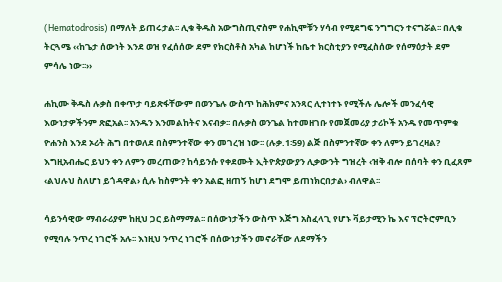(Hematodrosis) በማለት ይጠሩታል፡፡ ሊቁ ቅዱስ አውግስጢኖስም የሐኪሞቹን ሃሳብ የሚደግፍ ንግግርን ተናግሯል፡፡ በሊቁ ትርጓሜ ‹‹ከጌታ ሰውነት እንደ ወዝ የፈሰሰው ደም የክርስቶስ አካል ከሆነች ከቤተ ክርስቲያን የሚፈስሰው የሰማዕታት ደም ምሳሌ ነው፡፡››

ሐኪሙ ቅዱስ ሉቃስ በቀጥታ ባይጽፋቸውም በወንጌሉ ውስጥ ከሕክምና አንጻር ሊተነተኑ የሚችሉ ሌሎች መንፈሳዊ እውነታዎችንም ጽፎአል፡፡ አንዱን እንመልከትና እናብቃ፡፡ በሉቃስ ወንጌል ከተመዘገቡ የመጀመሪያ ታሪኮች አንዱ የመጥምቁ ዮሐንስ እንደ ኦሪት ሕግ በተወለደ በስምንተኛው ቀን መገረዝ ነው፡፡ (ሉቃ.1፡59) ልጅ በስምንተኛው ቀን ለምን ይገረዛል? እግዚአብሔር ይህን ቀን ለምን መረጠው? ከሳይንሱ የቀደሙት ኢትዮጵያውያን ሊቃውንት ግዝረት ‹ዝቅ ብሎ በሰባት ቀን ቢፈጸም ‹ልህሉህ ስለሆነ ይጎዳዋል› ሲሉ ከስምንት ቀን አልፎ ዘጠኝ ከሆነ ደግሞ ይጠነክርበታል› ብለዋል፡፡

ሳይንሳዊው ማብራሪያም ከዚህ ጋር ይስማማል፡፡ በሰውነታችን ውስጥ እጅግ አስፈላጊ የሆኑ ቫይታሚን ኬ እና ፕሮትሮምቢን የሚባሉ ንጥረ ነገሮች አሉ፡፡ እነዚህ ንጥረ ነገሮች በሰውነታችን መኖራቸው ለደማችን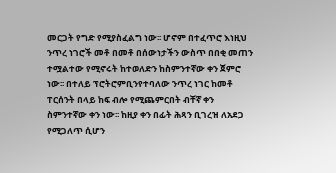መርጋት የግድ የሚያስፈልግ ነው፡፡ ሆኖም በተፈጥሮ እነዚህ ንጥረ ነገሮች መቶ በመቶ በሰውነታችን ውስጥ በበቂ መጠን ተሟልተው የሚኖሩት ከተወለድን ከስምንተኛው ቀን ጀምሮ ነው፡፡ በተለይ ፕሮትሮምቢንየተባለው ንጥረ ነገር ከመቶ ፐርሰንት በላይ ከፍ ብሎ የሚጨምርበት ብቸኛ ቀን ስምንተኛው ቀን ነው፡፡ ከዚያ ቀን በፊት ሕጻን ቢገረዝ ለአደጋ የሚጋለጥ ሲሆን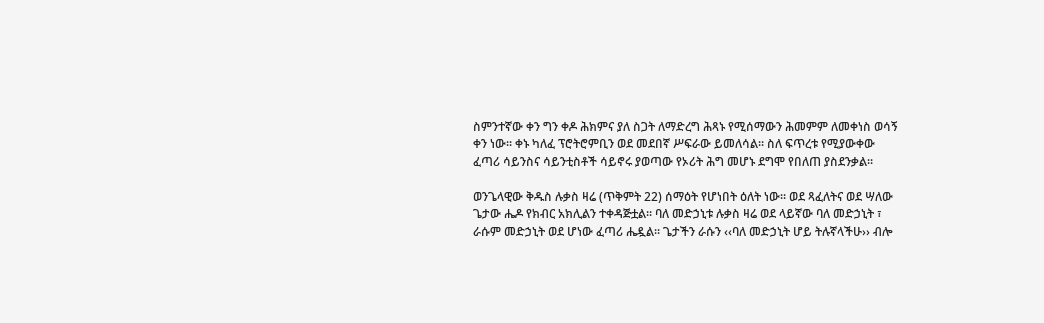ስምንተኛው ቀን ግን ቀዶ ሕክምና ያለ ስጋት ለማድረግ ሕጻኑ የሚሰማውን ሕመምም ለመቀነስ ወሳኝ ቀን ነው፡፡ ቀኑ ካለፈ ፕሮትሮምቢን ወደ መደበኛ ሥፍራው ይመለሳል፡፡ ስለ ፍጥረቱ የሚያውቀው ፈጣሪ ሳይንስና ሳይንቲስቶች ሳይኖሩ ያወጣው የኦሪት ሕግ መሆኑ ደግሞ የበለጠ ያስደንቃል፡፡

ወንጌላዊው ቅዱስ ሉቃስ ዛሬ (ጥቅምት 22) ሰማዕት የሆነበት ዕለት ነው፡፡ ወደ ጻፈለትና ወደ ሣለው ጌታው ሔዶ የክብር አክሊልን ተቀዳጅቷል፡፡ ባለ መድኃኒቱ ሉቃስ ዛሬ ወደ ላይኛው ባለ መድኃኒት ፣ ራሱም መድኃኒት ወደ ሆነው ፈጣሪ ሔዷል፡፡ ጌታችን ራሱን ‹‹ባለ መድኃኒት ሆይ ትሉኛላችሁ›› ብሎ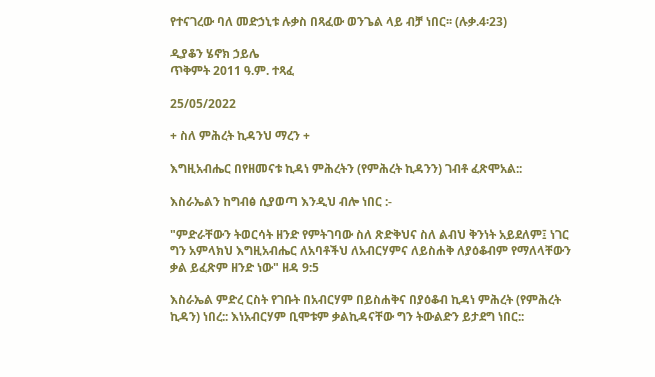የተናገረው ባለ መድኃኒቱ ሉቃስ በጻፈው ወንጌል ላይ ብቻ ነበር፡፡ (ሉቃ.4፡23)

ዲያቆን ሄኖክ ኃይሌ
ጥቅምት 2011 ዓ.ም. ተጻፈ

25/05/2022

+ ስለ ምሕረት ኪዳንህ ማረን +

እግዚአብሔር በየዘመናቱ ኪዳነ ምሕረትን (የምሕረት ኪዳንን) ገብቶ ፈጽሞአል::

እስራኤልን ከግብፅ ሲያወጣ እንዲህ ብሎ ነበር :-

"ምድራቸውን ትወርሳት ዘንድ የምትገባው ስለ ጽድቅህና ስለ ልብህ ቅንነት አይደለም፤ ነገር ግን አምላክህ እግዚአብሔር ለአባቶችህ ለአብርሃምና ለይስሐቅ ለያዕቆብም የማለላቸውን ቃል ይፈጽም ዘንድ ነው" ዘዳ 9:5

እስራኤል ምድረ ርስት የገቡት በአብርሃም በይስሐቅና በያዕቆብ ኪዳነ ምሕረት (የምሕረት ኪዳን) ነበረ:: እነአብርሃም ቢሞቱም ቃልኪዳናቸው ግን ትውልድን ይታደግ ነበር::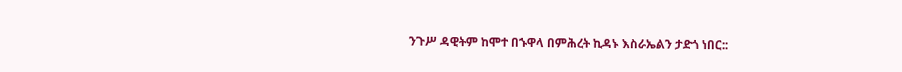ንጉሥ ዳዊትም ከሞተ በኁዋላ በምሕረት ኪዳኑ እስራኤልን ታድጎ ነበር::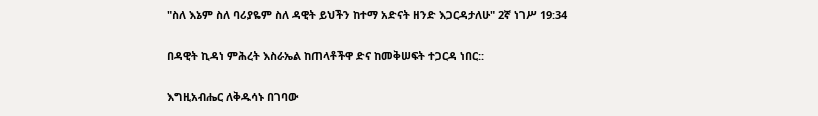"ስለ እኔም ስለ ባሪያዬም ስለ ዳዊት ይህችን ከተማ አድናት ዘንድ እጋርዳታለሁ" 2ኛ ነገሥ 19:34

በዳዊት ኪዳነ ምሕረት እስራኤል ከጠላቶችዋ ድና ከመቅሠፍት ተጋርዳ ነበር::

እግዚአብሔር ለቅዱሳኑ በገባው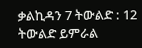ቃልኪዳን 7 ትውልድ : 12 ትውልድ ይምራል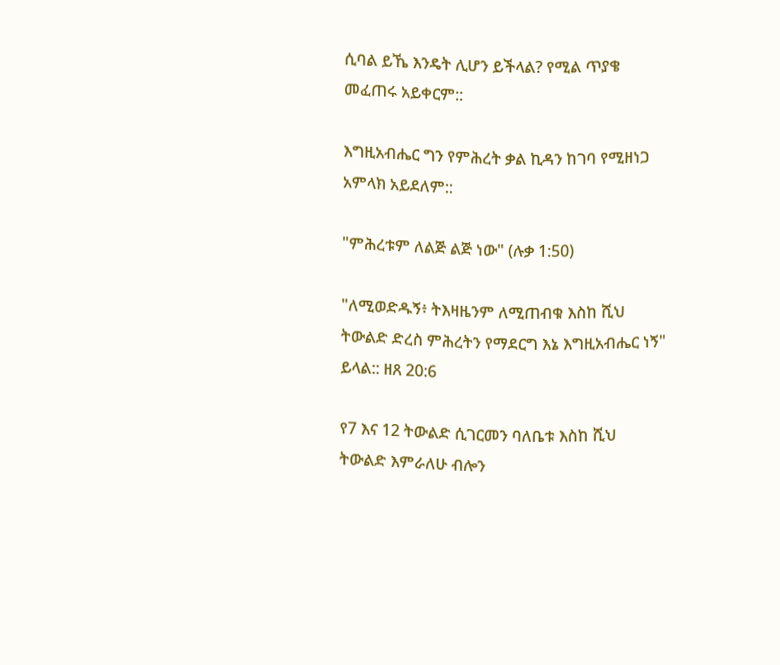ሲባል ይኼ እንዴት ሊሆን ይችላል? የሚል ጥያቄ መፈጠሩ አይቀርም::

እግዚአብሔር ግን የምሕረት ቃል ኪዳን ከገባ የሚዘነጋ አምላክ አይደለም::

"ምሕረቱም ለልጅ ልጅ ነው" (ሉቃ 1:50)

"ለሚወድዱኝ፥ ትእዛዜንም ለሚጠብቁ እስከ ሺህ ትውልድ ድረስ ምሕረትን የማደርግ እኔ እግዚአብሔር ነኝ" ይላል:: ዘጸ 20:6

የ7 እና 12 ትውልድ ሲገርመን ባለቤቱ እስከ ሺህ ትውልድ እምራለሁ ብሎን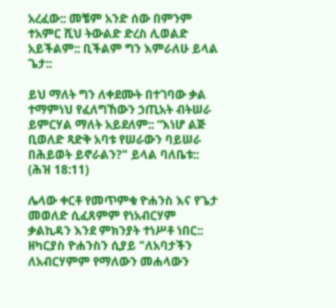አረፈው:: መቼም አንድ ሰው በምንም ተአምር ሺህ ትውልድ ድረስ ሊወልድ አይችልም:: ቢችልም ግን እምራለሁ ይላል ጌታ::

ይህ ማለት ግን ለቀደሙት በተገባው ቃል ተማምነህ የፈለግኸውን ኃጢአት ብትሠራ ይምርሃል ማለት አይደለም:: “እነሆ ልጅ ቢወለድ ጻድቅ አባቱ የሠራውን ባይሠራ በሕይወት ይኖራልን?" ይላል ባለቤቱ:: (ሕዝ 18:11)

ሌላው ቀርቶ የመጥምቁ ዮሐንስ እና የጌታ መወለድ ሲፈጸምም የነአብርሃም ቃልኪዳን እንደ ምክንያት ተነሥቶ ነበር:: ዘካርያስ ዮሐንስን ሲያይ "ለአባታችን ለአብርሃምም የማለውን መሐላውን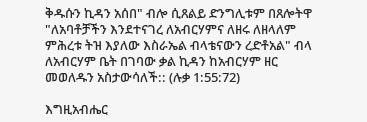ቅዱሱን ኪዳን አሰበ" ብሎ ሲጸልይ ድንግሊቱም በጸሎትዋ "ለአባቶቻችን እንደተናገረ ለአብርሃምና ለዘሩ ለዘላለም ምሕረቱ ትዝ እያለው እስራኤል ብላቴናውን ረድቶአል" ብላ ለአብርሃም ቤት በገባው ቃል ኪዳን ከአብርሃም ዘር መወለዱን አስታውሳለች:: (ሉቃ 1:55:72)

እግዚአብሔር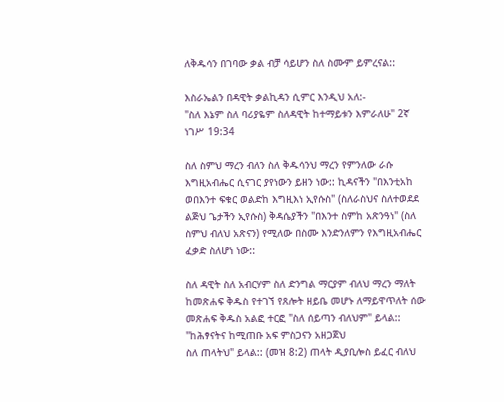ለቅዱሳን በገባው ቃል ብቻ ሳይሆን ስለ ስሙም ይምረናል::

እስራኤልን በዳዊት ቃልኪዳን ሲምር እንዲህ አለ:-
"ስለ እኔም ስለ ባሪያዬም ስለዳዊት ከተማይቱን እምራለሁ" 2ኛ ነገሥ 19:34

ስለ ስምህ ማረን ብለን ስለ ቅዱሳንህ ማረን የምንለው ራሱ እግዚአብሔር ሲናገር ያየነውን ይዘን ነው:: ኪዳናችን "በእንቲአከ ወበእንተ ፍቁር ወልድከ እግዚእነ ኢየሱስ" (ስለራስህና ስለተወደደ ልጅህ ጌታችን ኢየሱስ) ቅዳሴያችን "በእንተ ስምከ አጽንዓነ" (ስለ ስምህ ብለህ አጽናን) የሚለው በስሙ እንድንለምን የእግዚአብሔር ፈቃድ ስለሆነ ነው::

ስለ ዳዊት ስለ አብርሃም ስለ ድንግል ማርያም ብለህ ማረን ማለት ከመጽሐፍ ቅዱስ የተገኘ የጸሎት ዘይቤ መሆኑ ለማይዋጥለት ሰው መጽሐፍ ቅዱስ አልፎ ተርፎ "ስለ ሰይጣን ብለህም" ይላል::
"ከሕፃናትና ከሚጠቡ አፍ ምስጋናን አዘጋጀህ
ስለ ጠላትህ" ይላል:: (መዝ 8:2) ጠላት ዲያቢሎስ ይፈር ብለህ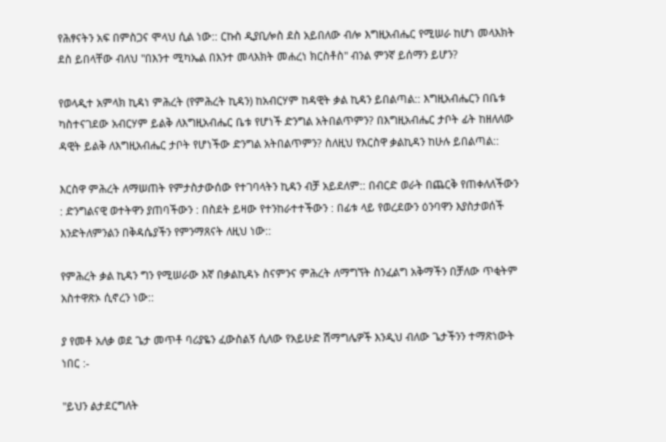የሕፃናትን አፍ በምስጋና ሞላህ ሲል ነው:: ርኩስ ዲያቢሎስ ደስ አይበለው ብሎ እግዚአብሔር የሚሠራ ከሆነ መላእክት ደስ ይበላቸው ብለህ "በእንተ ሚካኤል በእንተ መላእክት መሐረነ ክርስቶስ" ብንል ምንኛ ይሰማን ይሆን?

የወላዲተ አምላክ ኪዳነ ምሕረት (የምሕረት ኪዳን) ከአብርሃም ከዳዊት ቃል ኪዳን ይበልጣል:: እግዚአብሔርን በቤቱ ካስተናገደው አብርሃም ይልቅ ለእግዚአብሔር ቤቱ የሆነች ድንግል አትበልጥምን? በእግዚአብሔር ታቦት ፊት ከዘለለው ዳዊት ይልቅ ለእግዚአብሔር ታቦት የሆነችው ድንግል አትበልጥምን? ስለዚህ የእርስዋ ቃልኪዳን ከሁሉ ይበልጣል::

እርስዋ ምሕረት ለማሠጠት የምታስታውሰው የተገባላትን ኪዳን ብቻ አይደለም:: በብርድ ወራት በጨርቅ የጠቀለለችውን : ድንግልናዊ ወተትዋን ያጠባችውን : በስደት ይዛው የተንከራተተችውን : በፊቱ ላይ የወረደውን ዕንባዋን እያስታወሰች እንድትለምንልን በቅዳሴያችን የምንማጸናት ለዚህ ነው::

የምሕረት ቃል ኪዳን ግን የሚሠራው እኛ በቃልኪዳኑ ስናምንና ምሕረት ለማግኘት ስንፈልግ አቅማችን በቻለው ጥቂትም አስተዋጽኦ ሲኖረን ነው::

ያ የመቶ አለቃ ወደ ጌታ መጥቶ ባሪያዬን ፈውስልኝ ሲለው የአይሁድ ሽማግሌዎች እንዲህ ብለው ጌታችንን ተማጽነውት ነበር :-

"ይህን ልታደርግለት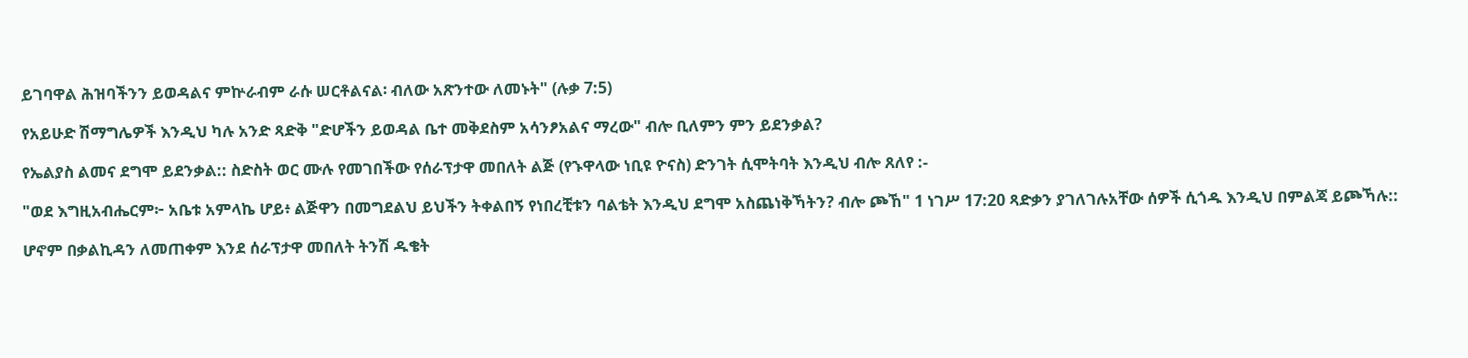ይገባዋል ሕዝባችንን ይወዳልና ምኵራብም ራሱ ሠርቶልናል፡ ብለው አጽንተው ለመኑት" (ሉቃ 7:5)

የአይሁድ ሽማግሌዎች እንዲህ ካሉ አንድ ጻድቅ "ድሆችን ይወዳል ቤተ መቅደስም አሳንፆአልና ማረው" ብሎ ቢለምን ምን ይደንቃል?

የኤልያስ ልመና ደግሞ ይደንቃል:: ስድስት ወር ሙሉ የመገበችው የሰራፕታዋ መበለት ልጅ (የኁዋላው ነቢዩ ዮናስ) ድንገት ሲሞትባት እንዲህ ብሎ ጸለየ :-

"ወደ እግዚአብሔርም፦ አቤቱ አምላኬ ሆይ፥ ልጅዋን በመግደልህ ይህችን ትቀልበኝ የነበረቺቱን ባልቴት እንዲህ ደግሞ አስጨነቅኻትን? ብሎ ጮኸ" 1 ነገሥ 17:20 ጻድቃን ያገለገሉአቸው ሰዎች ሲጎዱ እንዲህ በምልጃ ይጮኻሉ::

ሆኖም በቃልኪዳን ለመጠቀም እንደ ሰራፕታዋ መበለት ትንሽ ዱቄት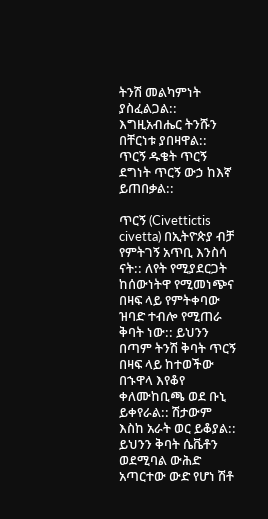ትንሽ መልካምነት ያስፈልጋል:: እግዚአብሔር ትንሹን በቸርነቱ ያበዛዋል:: ጥርኝ ዱቄት ጥርኝ ደግነት ጥርኝ ውኃ ከእኛ ይጠበቃል::

ጥርኝ (Civettictis civetta) በኢትዮጵያ ብቻ የምትገኝ አጥቢ እንስሳ ናት:: ለየት የሚያደርጋት ከሰውነትዋ የሚመነጭና በዛፍ ላይ የምትቀባው ዝባድ ተብሎ የሚጠራ ቅባት ነው:: ይህንን በጣም ትንሽ ቅባት ጥርኝ በዛፍ ላይ ከተወችው በኁዋላ እየቆየ ቀለሙከቢጫ ወደ ቡኒ ይቀየራል:: ሽታውም እስከ አራት ወር ይቆያል:: ይህንን ቅባት ሴቬቶን ወደሚባል ውሕድ አጣርተው ውድ የሆነ ሽቶ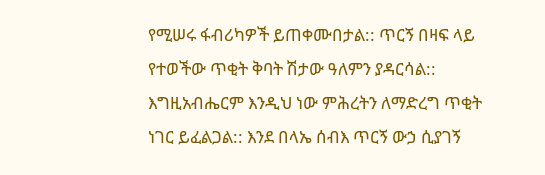የሚሠሩ ፋብሪካዎች ይጠቀሙበታል:: ጥርኝ በዛፍ ላይ የተወችው ጥቂት ቅባት ሽታው ዓለምን ያዳርሳል:: እግዚአብሔርም እንዲህ ነው ምሕረትን ለማድረግ ጥቂት ነገር ይፈልጋል:: እንደ በላኤ ሰብእ ጥርኝ ውኃ ሲያገኝ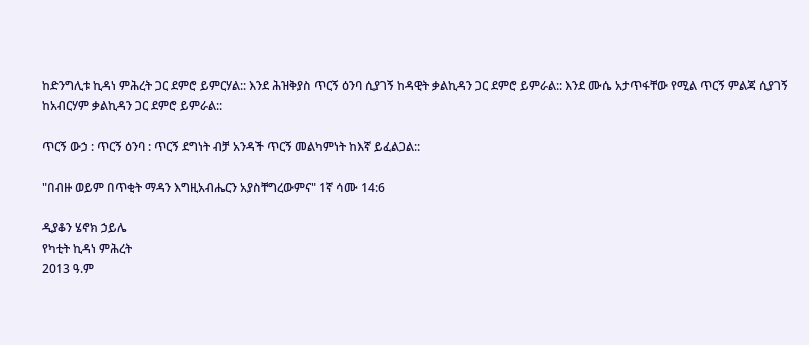ከድንግሊቱ ኪዳነ ምሕረት ጋር ደምሮ ይምርሃል:: እንደ ሕዝቅያስ ጥርኝ ዕንባ ሲያገኝ ከዳዊት ቃልኪዳን ጋር ደምሮ ይምራል:: እንደ ሙሴ አታጥፋቸው የሚል ጥርኝ ምልጃ ሲያገኝ ከአብርሃም ቃልኪዳን ጋር ደምሮ ይምራል::

ጥርኝ ውኃ : ጥርኝ ዕንባ : ጥርኝ ደግነት ብቻ አንዳች ጥርኝ መልካምነት ከእኛ ይፈልጋል::

"በብዙ ወይም በጥቂት ማዳን እግዚአብሔርን አያስቸግረውምና" 1ኛ ሳሙ 14:6

ዲያቆን ሄኖክ ኃይሌ
የካቲት ኪዳነ ምሕረት
2013 ዓ.ም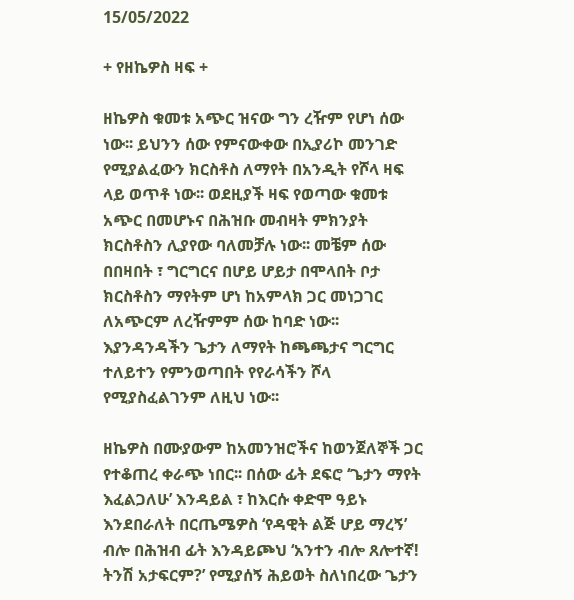15/05/2022

+ የዘኬዎስ ዛፍ +

ዘኬዎስ ቁመቱ አጭር ዝናው ግን ረዥም የሆነ ሰው ነው፡፡ ይህንን ሰው የምናውቀው በኢያሪኮ መንገድ የሚያልፈውን ክርስቶስ ለማየት በአንዲት የሾላ ዛፍ ላይ ወጥቶ ነው፡፡ ወደዚያች ዛፍ የወጣው ቁመቱ አጭር በመሆኑና በሕዝቡ መብዛት ምክንያት ክርስቶስን ሊያየው ባለመቻሉ ነው፡፡ መቼም ሰው በበዛበት ፣ ግርግርና በሆይ ሆይታ በሞላበት ቦታ ክርስቶስን ማየትም ሆነ ከአምላክ ጋር መነጋገር ለአጭርም ለረዥምም ሰው ከባድ ነው፡፡ እያንዳንዳችን ጌታን ለማየት ከጫጫታና ግርግር ተለይተን የምንወጣበት የየራሳችን ሾላ የሚያስፈልገንም ለዚህ ነው፡፡

ዘኬዎስ በሙያውም ከአመንዝሮችና ከወንጀለኞች ጋር የተቆጠረ ቀራጭ ነበር፡፡ በሰው ፊት ደፍሮ ‘ጌታን ማየት እፈልጋለሁ’ እንዳይል ፣ ከእርሱ ቀድሞ ዓይኑ እንደበራለት በርጤሜዎስ ‘የዳዊት ልጅ ሆይ ማረኝ’ ብሎ በሕዝብ ፊት እንዳይጮህ ‘አንተን ብሎ ጸሎተኛ! ትንሽ አታፍርም?’ የሚያሰኝ ሕይወት ስለነበረው ጌታን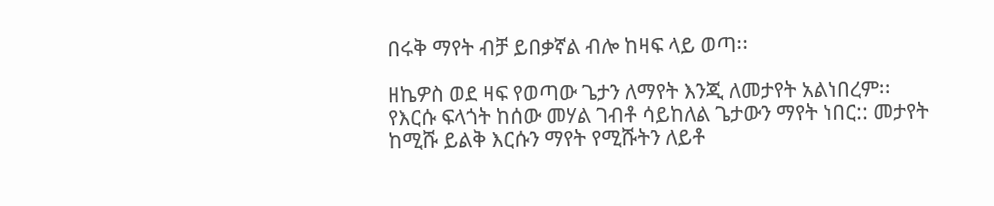በሩቅ ማየት ብቻ ይበቃኛል ብሎ ከዛፍ ላይ ወጣ፡፡

ዘኬዎስ ወደ ዛፍ የወጣው ጌታን ለማየት እንጂ ለመታየት አልነበረም፡፡ የእርሱ ፍላጎት ከሰው መሃል ገብቶ ሳይከለል ጌታውን ማየት ነበር:: መታየት ከሚሹ ይልቅ እርሱን ማየት የሚሹትን ለይቶ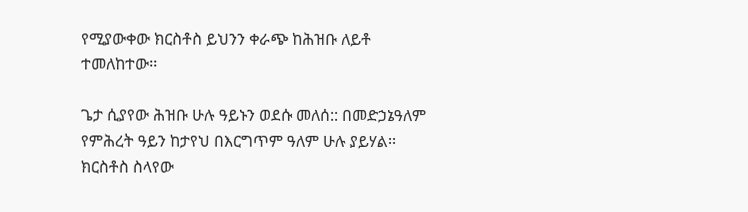የሚያውቀው ክርስቶስ ይህንን ቀራጭ ከሕዝቡ ለይቶ ተመለከተው፡፡

ጌታ ሲያየው ሕዝቡ ሁሉ ዓይኑን ወደሱ መለሰ:: በመድኃኔዓለም የምሕረት ዓይን ከታየህ በእርግጥም ዓለም ሁሉ ያይሃል፡፡ ክርስቶስ ስላየው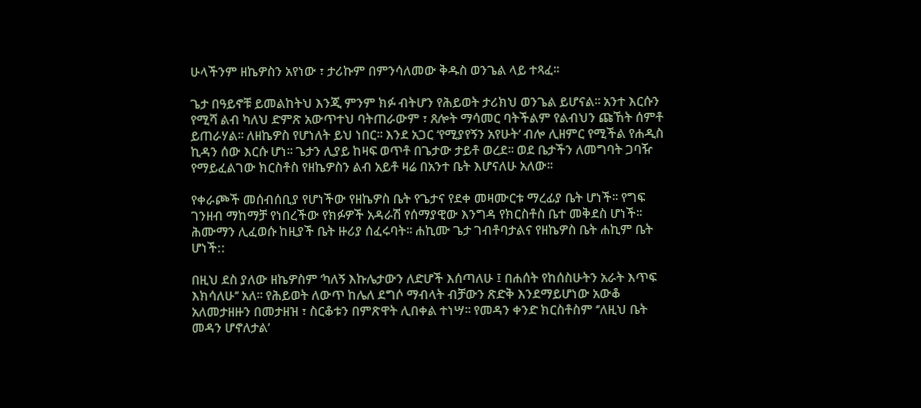ሁላችንም ዘኬዎስን አየነው ፣ ታሪኩም በምንሳለመው ቅዱስ ወንጌል ላይ ተጻፈ፡፡

ጌታ በዓይኖቹ ይመልከትህ እንጂ ምንም ክፉ ብትሆን የሕይወት ታሪክህ ወንጌል ይሆናል፡፡ አንተ እርሱን የሚሻ ልብ ካለህ ድምጽ አውጥተህ ባትጠራውም ፣ ጸሎት ማሳመር ባትችልም የልብህን ጩኸት ሰምቶ ይጠራሃል፡፡ ለዘኬዎስ የሆነለት ይህ ነበር፡፡ እንደ አጋር ‘የሚያየኝን አየሁት’ ብሎ ሊዘምር የሚችል የሐዲስ ኪዳን ሰው እርሱ ሆነ፡፡ ጌታን ሊያይ ከዛፍ ወጥቶ በጌታው ታይቶ ወረደ፡፡ ወደ ቤታችን ለመግባት ጋባዥ የማይፈልገው ክርስቶስ የዘኬዎስን ልብ አይቶ ዛሬ በአንተ ቤት እሆናለሁ አለው፡፡

የቀራጮች መሰብሰቢያ የሆነችው የዘኬዎስ ቤት የጌታና የደቀ መዛሙርቱ ማረፊያ ቤት ሆነች፡፡ የግፍ ገንዘብ ማከማቻ የነበረችው የክፉዎች አዳራሽ የሰማያዊው እንግዳ የክርስቶስ ቤተ መቅደስ ሆነች፡፡ ሕሙማን ሊፈወሱ ከዚያች ቤት ዙሪያ ሰፈሩባት፡፡ ሐኪሙ ጌታ ገብቶባታልና የዘኬዎስ ቤት ሐኪም ቤት ሆነች::

በዚህ ደስ ያለው ዘኬዎስም ‘ካለኝ እኩሌታውን ለድሆች እሰጣለሁ ፤ በሐሰት የከሰስሁትን አራት እጥፍ እክሳለሁ’’ አለ፡፡ የሕይወት ለውጥ ከሌለ ደግሶ ማብላት ብቻውን ጽድቅ እንደማይሆነው አውቆ አለመታዘዙን በመታዘዝ ፣ ስርቆቱን በምጽዋት ሊበቀል ተነሣ፡፡ የመዳን ቀንድ ክርስቶስም ‘’ለዚህ ቤት መዳን ሆኖለታል’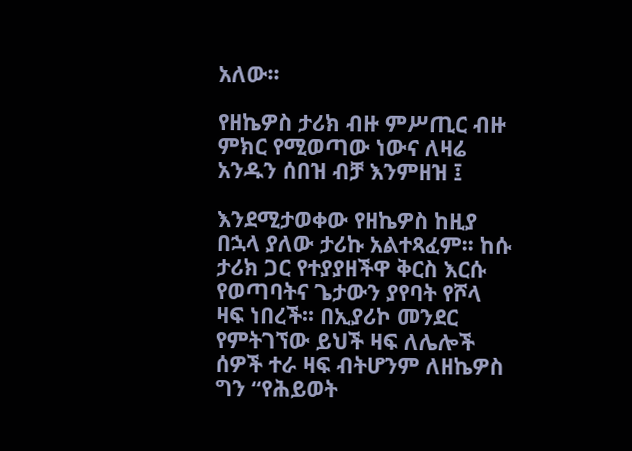አለው፡፡

የዘኬዎስ ታሪክ ብዙ ምሥጢር ብዙ ምክር የሚወጣው ነውና ለዛሬ አንዱን ሰበዝ ብቻ እንምዘዝ ፤

እንደሚታወቀው የዘኬዎስ ከዚያ በኋላ ያለው ታሪኩ አልተጻፈም፡፡ ከሱ ታሪክ ጋር የተያያዘችዋ ቅርስ እርሱ የወጣባትና ጌታውን ያየባት የሾላ ዛፍ ነበረች፡፡ በኢያሪኮ መንደር የምትገኘው ይህች ዛፍ ለሌሎች ሰዎች ተራ ዛፍ ብትሆንም ለዘኬዎስ ግን ‘‘የሕይወት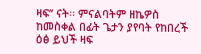ዛፍ’’ ናት፡፡ ምናልባትም ዘኬዎስ ከመስቀል በፊት ጌታን ያየባት የከበረች ዕፅ ይህች ዛፍ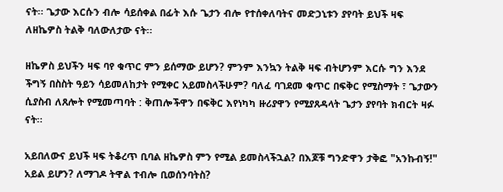ናት፡፡ ጌታው እርሱን ብሎ ሳይሰቀል በፊት እሱ ጌታን ብሎ የተሰቀለባትና መድኃኒቱን ያየባት ይህች ዛፍ ለዘኬዎስ ትልቅ ባለውለታው ናት፡፡

ዘኬዎስ ይህችን ዛፍ ባየ ቁጥር ምን ይሰማው ይሆን? ምንም እንኳን ትልቅ ዛፍ ብትሆንም እርሱ ግን እንደ ችግኝ በስስት ዓይን ሳይመለከታት የሚቀር አይመስላችሁም? ባለፈ ባገደመ ቁጥር በፍቅር የሚስማት ፣ ጌታውን ሲያስብ ለጸሎት የሚመጣባት : ቅጠሎችዋን በፍቅር እየነካካ ዙሪያዋን የሚያጸዳላት ጌታን ያየባት ክብርት ዛፉ ናት፡፡

አይበለውና ይህች ዛፍ ትቆረጥ ቢባል ዘኬዎስ ምን የሚል ይመስላችኋል? በእጆቹ ግንድዋን ታቅፎ "አንኩብኝ!" አይል ይሆን? ለማገዶ ትዋል ተብሎ ቢወሰንባትስ?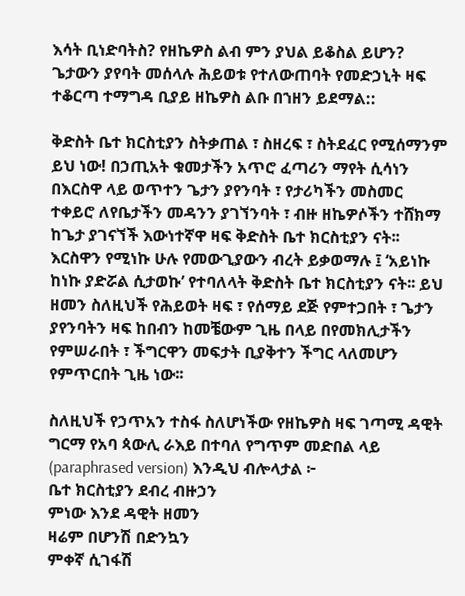እሳት ቢነድባትስ? የዘኬዎስ ልብ ምን ያህል ይቆስል ይሆን? ጌታውን ያየባት መሰላሉ ሕይወቱ የተለውጠባት የመድኃኒት ዛፍ ተቆርጣ ተማግዳ ቢያይ ዘኬዎስ ልቡ በኀዘን ይደማል::

ቅድስት ቤተ ክርስቲያን ስትቃጠል ፣ ስዘረፍ ፣ ስትደፈር የሚሰማንም ይህ ነው! በኃጢአት ቁመታችን አጥሮ ፈጣሪን ማየት ሲሳነን በእርስዋ ላይ ወጥተን ጌታን ያየንባት ፣ የታሪካችን መስመር ተቀይሮ ለየቤታችን መዳንን ያገኘንባት ፣ ብዙ ዘኬዎሶችን ተሸክማ ከጌታ ያገናኘች እውነተኛዋ ዛፍ ቅድስት ቤተ ክርስቲያን ናት፡፡
እርስዋን የሚነኩ ሁሉ የመውጊያውን ብረት ይቃወማሉ ፤ ‘አይነኩ ከነኩ ያድሯል ሲታወኩ’ የተባለላት ቅድስት ቤተ ክርስቲያን ናት፡፡ ይህ ዘመን ስለዚህች የሕይወት ዛፍ ፣ የሰማይ ደጅ የምተጋበት ፣ ጌታን ያየንባትን ዛፍ ከበብን ከመቼውም ጊዜ በላይ በየመክሊታችን የምሠራበት ፣ ችግርዋን መፍታት ቢያቅተን ችግር ላለመሆን የምጥርበት ጊዜ ነው፡፡

ስለዚህች የኃጥአን ተስፋ ስለሆነችው የዘኬዎስ ዛፍ ገጣሚ ዳዊት ግርማ የአባ ጳውሊ ራእይ በተባለ የግጥም መድበል ላይ (paraphrased version) እንዲህ ብሎላታል ፦
ቤተ ክርስቲያን ደብረ ብዙኃን
ምነው እንደ ዳዊት ዘመን
ዛሬም በሆንሽ በድንኳን
ምቀኛ ሲገፋሽ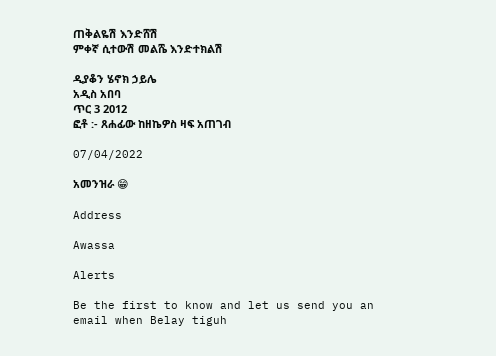ጠቅልዬሽ እንድሸሽ
ምቀኛ ሲተውሽ መልሼ እንድተክልሽ

ዲያቆን ሄኖክ ኃይሌ
አዲስ አበባ
ጥር 3 2012
ፎቶ :- ጸሐፊው ከዘኬዎስ ዛፍ አጠገብ

07/04/2022

አመንዝራ 😁

Address

Awassa

Alerts

Be the first to know and let us send you an email when Belay tiguh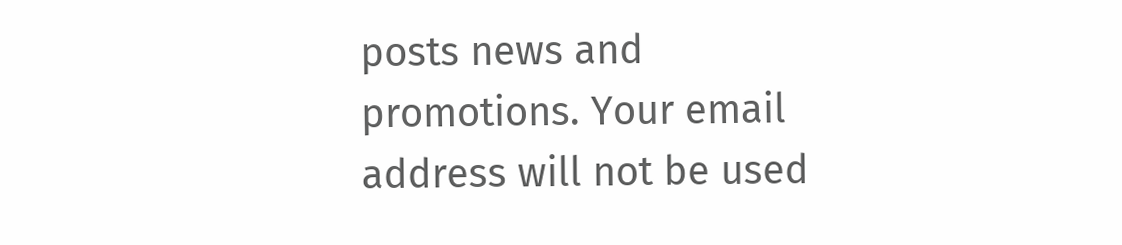posts news and promotions. Your email address will not be used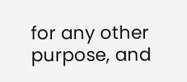for any other purpose, and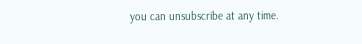you can unsubscribe at any time.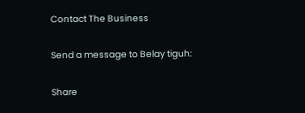Contact The Business

Send a message to Belay tiguh:

Share